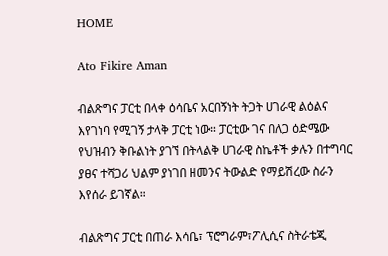HOME

Ato Fikire Aman

ብልጽግና ፓርቲ በላቀ ዕሳቤና አርበኝነት ትጋት ሀገራዊ ልዕልና እየገነባ የሚገኝ ታላቅ ፓርቲ ነው። ፓርቲው ገና በለጋ ዕድሜው የህዝብን ቅቡልነት ያገኘ በትላልቅ ሀገራዊ ስኬቶች ቃሉን በተግባር ያፀና ተሻጋሪ ህልም ያነገበ ዘመንና ትውልድ የማይሽረው ስራን እየሰራ ይገኛል።

ብልጽግና ፓርቲ በጠራ እሳቤ፣ ፕሮግራም፣ፖሊሲና ስትራቴጂ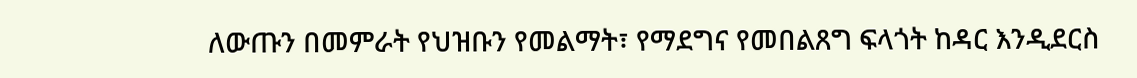ለውጡን በመምራት የህዝቡን የመልማት፣ የማደግና የመበልጸግ ፍላጎት ከዳር እንዲደርስ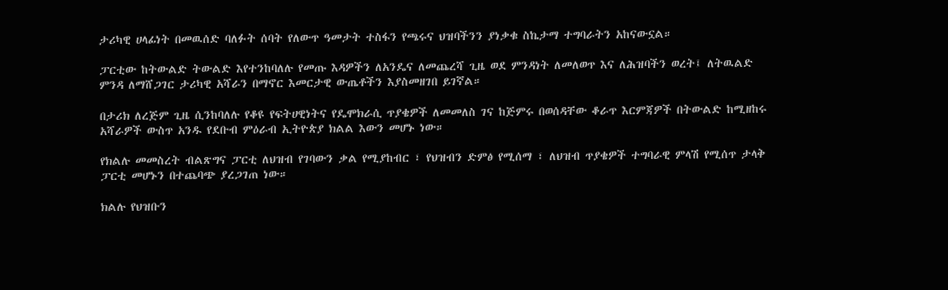ታሪካዊ ሀላፊነት በመዉሰድ ባለፉት ሰባት የለውጥ ዓመታት ተስፋን የጫሩና ህዝባችንን ያነቃቁ ስኬታማ ተግባራትን አከናውኗል።

ፓርቲው ከትውልድ ትውልድ እየተንከባለሉ የመጡ እዳዎችን ለአንዴና ለመጨረሻ ጊዜ ወደ ምንዳነት ለመለወጥ እና ለሕዝባችን ወረት፤ ለትዉልድ ምንዳ ለማሸጋገር ታሪካዊ አሻራን በማኖር እመርታዊ ውጤቶችን እያስመዘገበ ይገኛል።

በታሪክ ለረጅም ጊዜ ሲንከባለሉ የቆዩ የፍትሀዊነትና የዴሞክራሲ ጥያቄዎች ለመመለስ ገና ከጅምሩ በወሰዳቸው ቆራጥ እርምጃዎች በትውልድ ከሚዘከሩ አሻራዎች ውስጥ አንዱ የደቡብ ምዕራብ ኢትዮጵያ ክልል እውን መሆኑ ነው።

የክልሉ መመስረት ብልጽግና ፓርቲ ለህዝብ የገባውን ቃል የሚያከብር ፣ የህዝብን ድምፅ የሚሰማ ፣ ለህዝብ ጥያቄዎች ተግባራዊ ምላሽ የሚሰጥ ታላቅ ፓርቲ መሆኑን በተጨባጭ ያረጋገጠ ነው።

ክልሉ የህዝቡን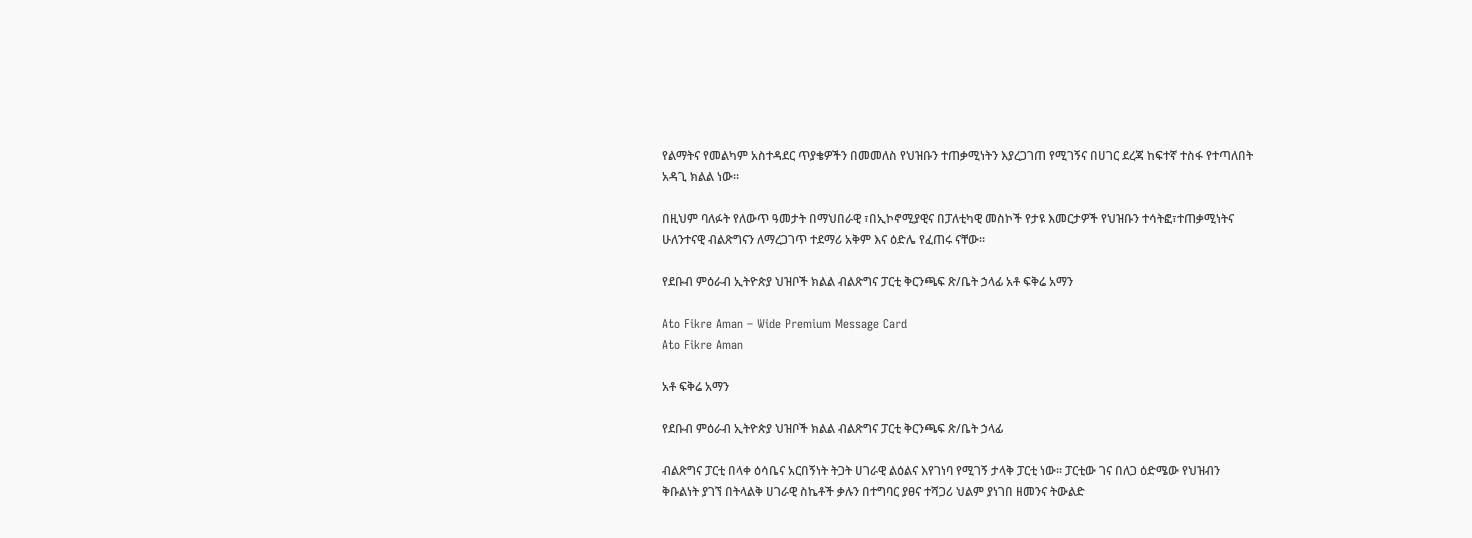የልማትና የመልካም አስተዳደር ጥያቄዎችን በመመለስ የህዝቡን ተጠቃሚነትን እያረጋገጠ የሚገኝና በሀገር ደረጃ ከፍተኛ ተስፋ የተጣለበት አዳጊ ክልል ነው።

በዚህም ባለፉት የለውጥ ዓመታት በማህበራዊ ፣በኢኮኖሚያዊና በፓለቲካዊ መስኮች የታዩ እመርታዎች የህዝቡን ተሳትፎ፣ተጠቃሚነትና ሁለንተናዊ ብልጽግናን ለማረጋገጥ ተደማሪ አቅም እና ዕድሌ የፈጠሩ ናቸው።

የደቡብ ምዕራብ ኢትዮጵያ ህዝቦች ክልል ብልጽግና ፓርቲ ቅርንጫፍ ጽ/ቤት ኃላፊ አቶ ፍቅሬ አማን

Ato Fikre Aman – Wide Premium Message Card
Ato Fikre Aman

አቶ ፍቅሬ አማን

የደቡብ ምዕራብ ኢትዮጵያ ህዝቦች ክልል ብልጽግና ፓርቲ ቅርንጫፍ ጽ/ቤት ኃላፊ

ብልጽግና ፓርቲ በላቀ ዕሳቤና አርበኝነት ትጋት ሀገራዊ ልዕልና እየገነባ የሚገኝ ታላቅ ፓርቲ ነው። ፓርቲው ገና በለጋ ዕድሜው የህዝብን ቅቡልነት ያገኘ በትላልቅ ሀገራዊ ስኬቶች ቃሉን በተግባር ያፀና ተሻጋሪ ህልም ያነገበ ዘመንና ትውልድ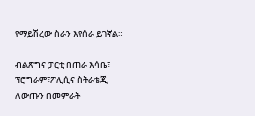የማይሽረው ስራን እየሰራ ይገኛል።

ብልጽግና ፓርቲ በጠራ እሳቤ፣ ፕሮግራም፣ፖሊሲና ስትራቴጂ ለውጡን በመምራት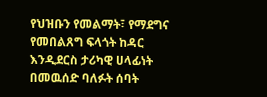የህዝቡን የመልማት፣ የማደግና የመበልጸግ ፍላጎት ከዳር እንዲደርስ ታሪካዊ ሀላፊነት በመዉሰድ ባለፉት ሰባት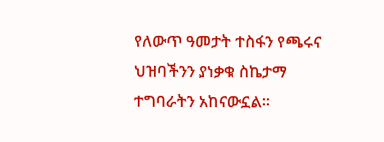የለውጥ ዓመታት ተስፋን የጫሩና ህዝባችንን ያነቃቁ ስኬታማ ተግባራትን አከናውኗል።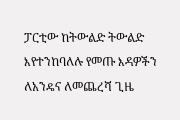ፓርቲው ከትውልድ ትውልድ እየተንከባለሉ የመጡ እዳዎችን ለአንዴና ለመጨረሻ ጊዜ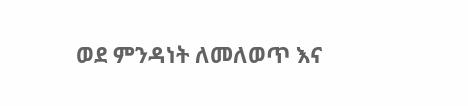ወደ ምንዳነት ለመለወጥ እና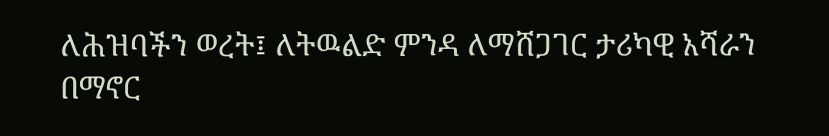ለሕዝባችን ወረት፤ ለትዉልድ ምንዳ ለማሸጋገር ታሪካዊ አሻራን በማኖር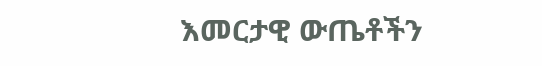እመርታዊ ውጤቶችን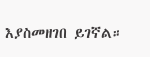እያስመዘገበ ይገኛል።